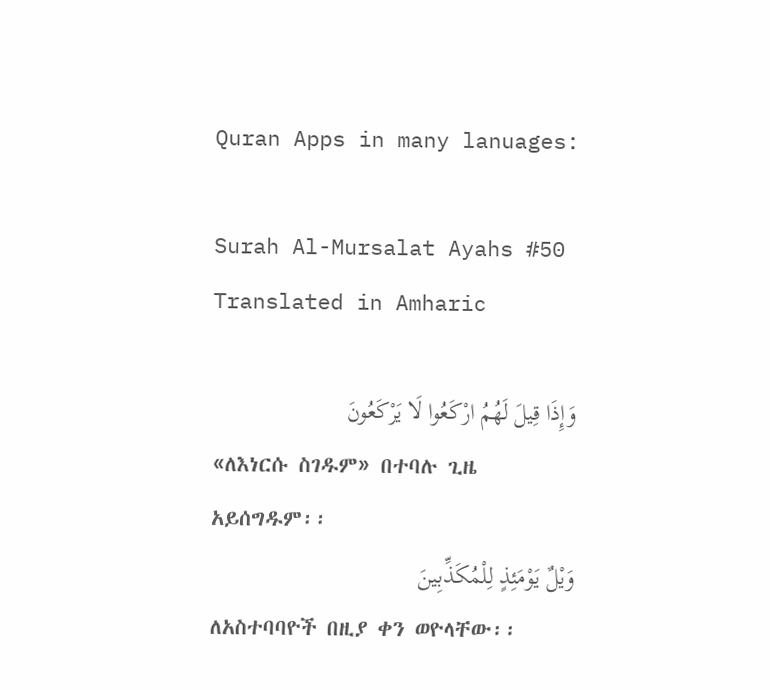Quran Apps in many lanuages:

Surah Al-Mursalat Ayahs #50 Translated in Amharic

وَإِذَا قِيلَ لَهُمُ ارْكَعُوا لَا يَرْكَعُونَ
«ለእነርሱ ስገዱም» በተባሉ ጊዜ አይሰግዱም፡፡
وَيْلٌ يَوْمَئِذٍ لِلْمُكَذِّبِينَ
ለአስተባባዮች በዚያ ቀን ወዮላቸው፡፡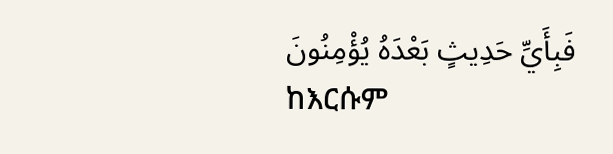فَبِأَيِّ حَدِيثٍ بَعْدَهُ يُؤْمِنُونَ
ከእርሱም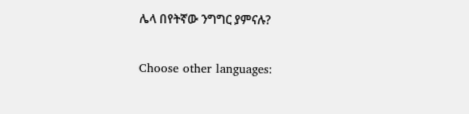ሌላ በየትኛው ንግግር ያምናሉ?

Choose other languages: